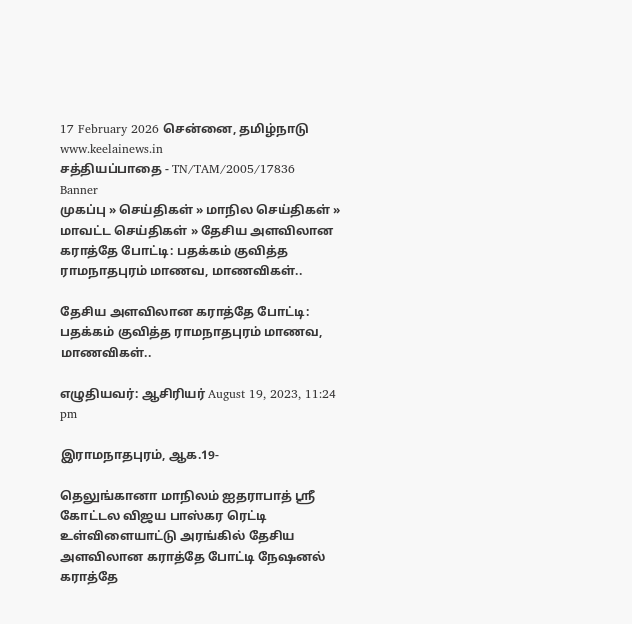17 February 2026 சென்னை, தமிழ்நாடு
www.keelainews.in
சத்தியப்பாதை - TN/TAM/2005/17836
Banner
முகப்பு » செய்திகள் » மாநில செய்திகள் » மாவட்ட செய்திகள் » தேசிய அளவிலான கராத்தே போட்டி: பதக்கம் குவித்த ராமநாதபுரம் மாணவ, மாணவிகள்..

தேசிய அளவிலான கராத்தே போட்டி: பதக்கம் குவித்த ராமநாதபுரம் மாணவ, மாணவிகள்..

எழுதியவர்: ஆசிரியர் August 19, 2023, 11:24 pm

இராமநாதபுரம், ஆக.19-

தெலுங்கானா மாநிலம் ஐதராபாத் ஸ்ரீ கோட்டல விஜய பாஸ்கர ரெட்டி உள்விளையாட்டு அரங்கில் தேசிய அளவிலான கராத்தே போட்டி நேஷனல் கராத்தே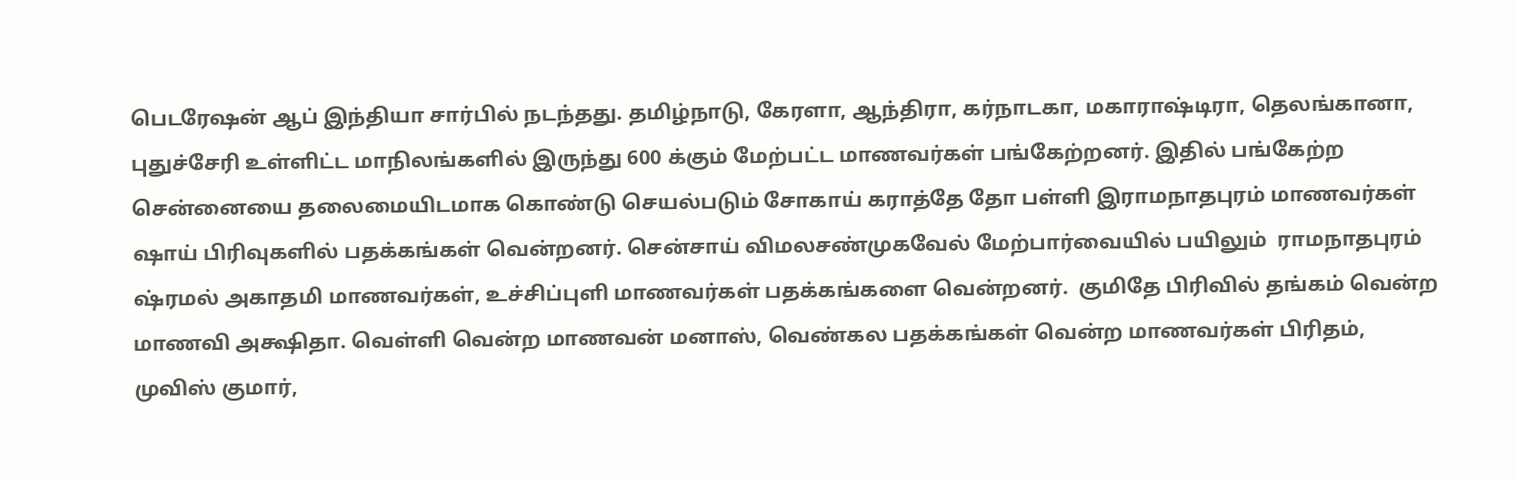பெடரேஷன் ஆப் இந்தியா சார்பில் நடந்தது. தமிழ்நாடு, கேரளா, ஆந்திரா, கர்நாடகா, மகாராஷ்டிரா, தெலங்கானா, புதுச்சேரி உள்ளிட்ட மாநிலங்களில் இருந்து 600 க்கும் மேற்பட்ட மாணவர்கள் பங்கேற்றனர். இதில் பங்கேற்ற சென்னையை தலைமையிடமாக கொண்டு செயல்படும் சோகாய் கராத்தே தோ பள்ளி இராமநாதபுரம் மாணவர்கள் ஷாய் பிரிவுகளில் பதக்கங்கள் வென்றனர். சென்சாய் விமலசண்முகவேல் மேற்பார்வையில் பயிலும்  ராமநாதபுரம் ஷ்ரமல் அகாதமி மாணவர்கள், உச்சிப்புளி மாணவர்கள் பதக்கங்களை வென்றனர்.  குமிதே பிரிவில் தங்கம் வென்ற மாணவி அக்ஷிதா. வெள்ளி வென்ற மாணவன் மனாஸ், வெண்கல பதக்கங்கள் வென்ற மாணவர்கள் பிரிதம்,  முவிஸ் குமார்,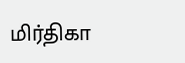மிர்திகா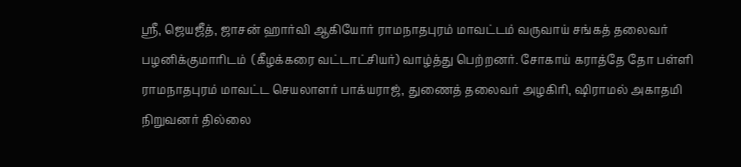ஶ்ரீ, ஜெயஜீத், ஜாசன் ஹார்வி ஆகியோர் ராமநாதபுரம் மாவட்டம் வருவாய் சங்கத் தலைவர் பழனிக்குமாரிடம்  (கீழக்கரை வட்டாட்சியர்) வாழ்த்து பெற்றனர். சோகாய் கராத்தே தோ பள்ளி ராமநாதபுரம் மாவட்ட செயலாளர் பாக்யராஜ், துணைத் தலைவர் அழகிரி, ஷிராமல் அகாதமி நிறுவனர் தில்லை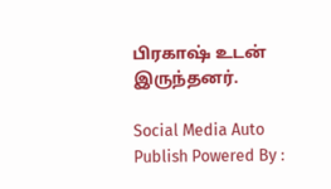பிரகாஷ் உடன் இருந்தனர்.

Social Media Auto Publish Powered By :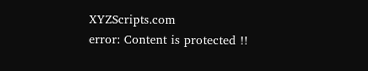XYZScripts.com
error: Content is protected !!